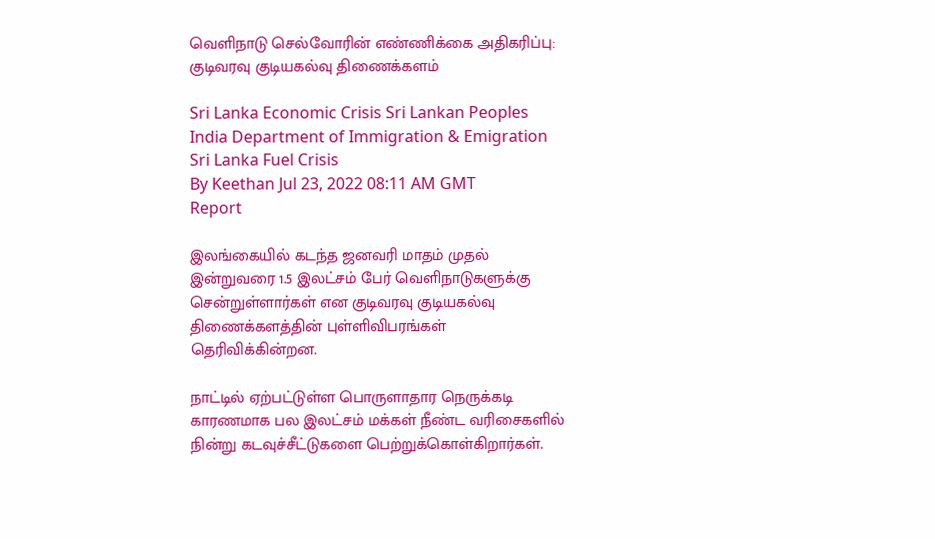வெளிநாடு செல்வோரின் எண்ணிக்கை அதிகரிப்பு: குடிவரவு குடியகல்வு திணைக்களம்

Sri Lanka Economic Crisis Sri Lankan Peoples India Department of Immigration & Emigration Sri Lanka Fuel Crisis
By Keethan Jul 23, 2022 08:11 AM GMT
Report

இலங்கையில் கடந்த ஜனவரி மாதம் முதல் இன்றுவரை 1.5 இலட்சம் பேர் வெளிநாடுகளுக்கு சென்றுள்ளார்கள் என குடிவரவு குடியகல்வு திணைக்களத்தின் புள்ளிவிபரங்கள் தெரிவிக்கின்றன.

நாட்டில் ஏற்பட்டுள்ள பொருளாதார நெருக்கடி காரணமாக பல இலட்சம் மக்கள் நீண்ட வரிசைகளில் நின்று கடவுச்சீட்டுகளை பெற்றுக்கொள்கிறார்கள்.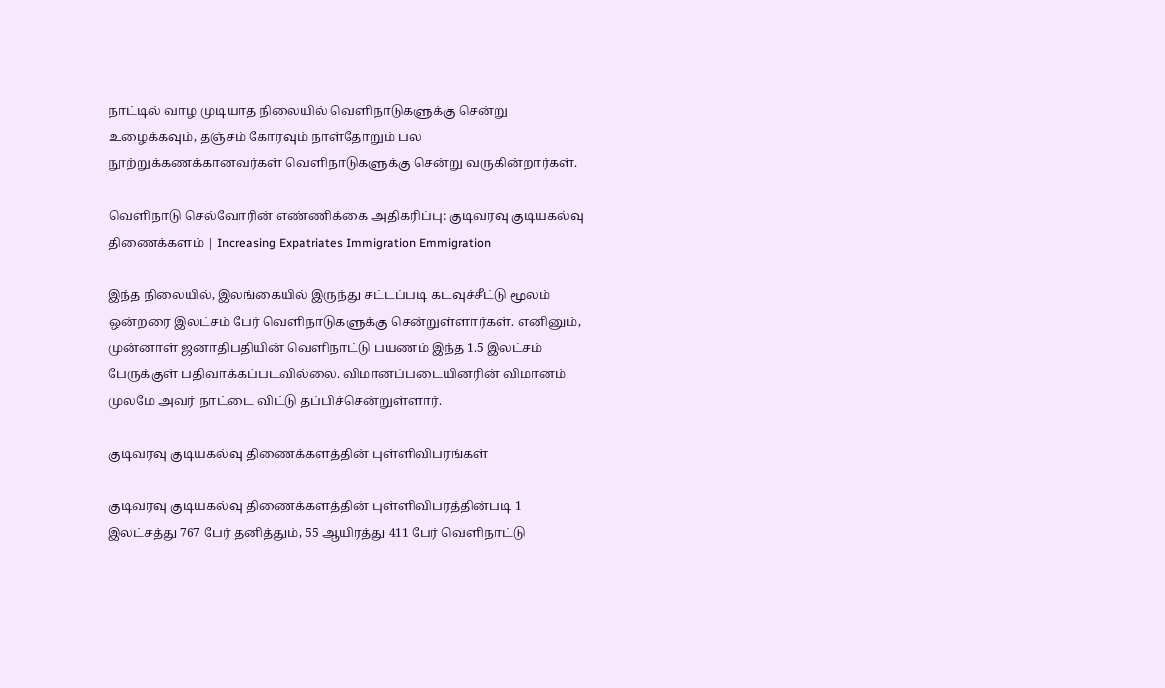நாட்டில் வாழ முடியாத நிலையில் வெளிநாடுகளுக்கு சென்று உழைக்கவும், தஞ்சம் கோரவும் நாள்தோறும் பல நூற்றுக்கணக்கானவர்கள் வெளிநாடுகளுக்கு சென்று வருகின்றார்கள்.

வெளிநாடு செல்வோரின் எண்ணிக்கை அதிகரிப்பு: குடிவரவு குடியகல்வு திணைக்களம் | Increasing Expatriates Immigration Emmigration

இந்த நிலையில், இலங்கையில் இருந்து சட்டப்படி கடவுச்சீட்டு மூலம் ஒன்றரை இலட்சம் பேர் வெளிநாடுகளுக்கு சென்றுள்ளார்கள். எனினும், முன்னாள் ஜனாதிபதியின் வெளிநாட்டு பயணம் இந்த 1.5 இலட்சம் பேருக்குள் பதிவாக்கப்படவில்லை. விமானப்படையினரின் விமானம் முலமே அவர் நாட்டை விட்டு தப்பிச்சென்றுள்ளார்.

குடிவரவு குடியகல்வு திணைக்களத்தின் புள்ளிவிபரங்கள்

குடிவரவு குடியகல்வு திணைக்களத்தின் புள்ளிவிபரத்தின்படி 1 இலட்சத்து 767 பேர் தனித்தும், 55 ஆயிரத்து 411 பேர் வெளிநாட்டு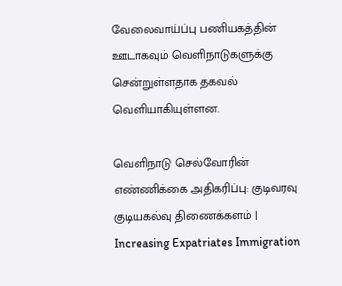வேலைவாய்ப்பு பணியகத்தின் ஊடாகவும் வெளிநாடுகளுக்கு சென்றுள்ளதாக தகவல் வெளியாகியுள்ளன.

வெளிநாடு செல்வோரின் எண்ணிக்கை அதிகரிப்பு: குடிவரவு குடியகல்வு திணைக்களம் | Increasing Expatriates Immigration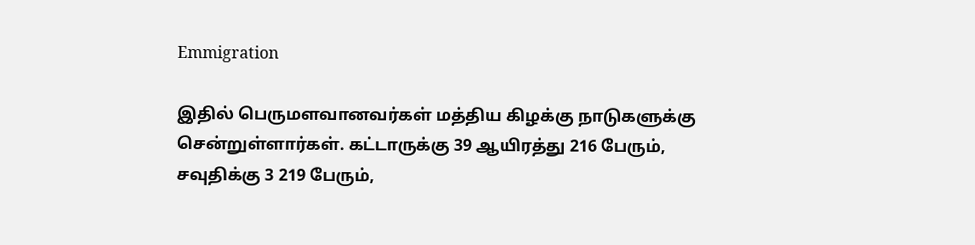Emmigration

இதில் பெருமளவானவர்கள் மத்திய கிழக்கு நாடுகளுக்கு சென்றுள்ளார்கள். கட்டாருக்கு 39 ஆயிரத்து 216 பேரும், சவுதிக்கு 3 219 பேரும்,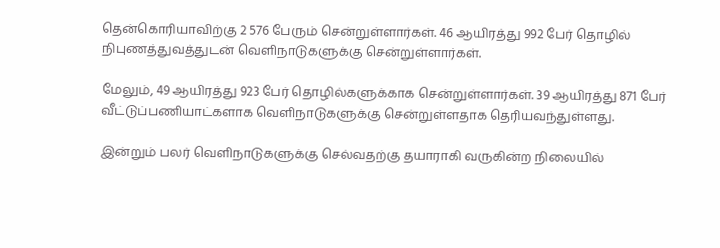தென்கொரியாவிற்கு 2 576 பேரும் சென்றுள்ளார்கள். 46 ஆயிரத்து 992 பேர் தொழில் நிபுணத்துவத்துடன் வெளிநாடுகளுக்கு சென்றுள்ளார்கள்.

மேலும், 49 ஆயிரத்து 923 பேர் தொழில்களுக்காக சென்றுள்ளார்கள். 39 ஆயிரத்து 871 பேர் வீட்டுப்பணியாட்களாக வெளிநாடுகளுக்கு சென்றுள்ளதாக தெரியவந்துள்ளது.

இன்றும் பலர் வெளிநாடுகளுக்கு செல்வதற்கு தயாராகி வருகின்ற நிலையில்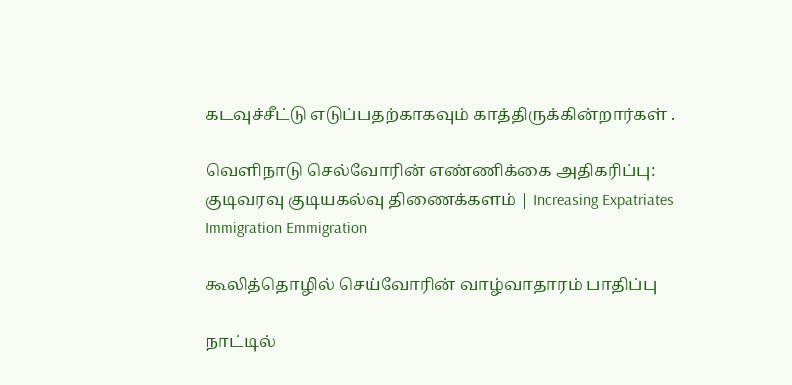கடவுச்சீட்டு எடுப்பதற்காகவும் காத்திருக்கின்றார்கள் .

வெளிநாடு செல்வோரின் எண்ணிக்கை அதிகரிப்பு: குடிவரவு குடியகல்வு திணைக்களம் | Increasing Expatriates Immigration Emmigration

கூலித்தொழில் செய்வோரின் வாழ்வாதாரம் பாதிப்பு

நாட்டில்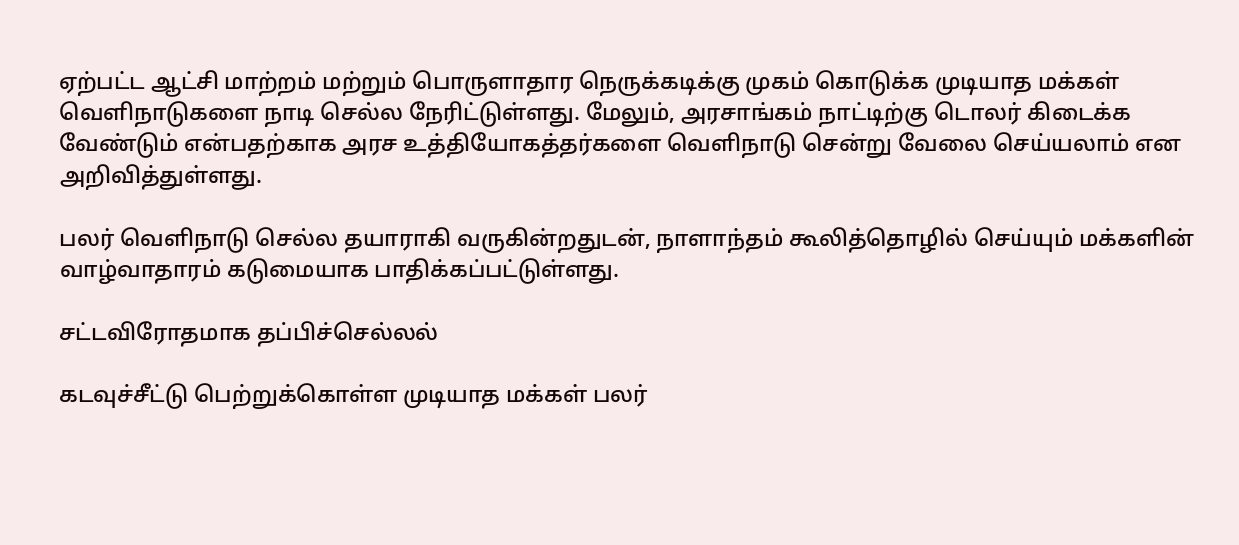ஏற்பட்ட ஆட்சி மாற்றம் மற்றும் பொருளாதார நெருக்கடிக்கு முகம் கொடுக்க முடியாத மக்கள் வெளிநாடுகளை நாடி செல்ல நேரிட்டுள்ளது. மேலும், அரசாங்கம் நாட்டிற்கு டொலர் கிடைக்க வேண்டும் என்பதற்காக அரச உத்தியோகத்தர்களை வெளிநாடு சென்று வேலை செய்யலாம் என அறிவித்துள்ளது.

பலர் வெளிநாடு செல்ல தயாராகி வருகின்றதுடன், நாளாந்தம் கூலித்தொழில் செய்யும் மக்களின் வாழ்வாதாரம் கடுமையாக பாதிக்கப்பட்டுள்ளது.

சட்டவிரோதமாக தப்பிச்செல்லல்

கடவுச்சீட்டு பெற்றுக்கொள்ள முடியாத மக்கள் பலர்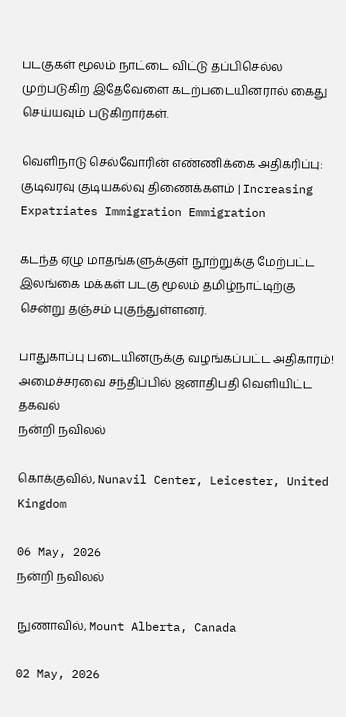படகுகள் மூலம் நாட்டை விட்டு தப்பிசெல்ல முற்படுகிற இதேவேளை கடற்படையினரால் கைது செய்யவும் படுகிறார்கள்.

வெளிநாடு செல்வோரின் எண்ணிக்கை அதிகரிப்பு: குடிவரவு குடியகல்வு திணைக்களம் | Increasing Expatriates Immigration Emmigration

கடந்த ஏழு மாதங்களுக்குள் நூற்றுக்கு மேற்பட்ட இலங்கை மக்கள் படகு மூலம் தமிழ்நாட்டிற்கு சென்று தஞ்சம் புகுந்துள்ளனர்.

பாதுகாப்பு படையினருக்கு வழங்கப்பட்ட அதிகாரம்! அமைச்சரவை சந்திப்பில் ஜனாதிபதி வெளியிட்ட தகவல்
நன்றி நவிலல்

கொக்குவில், Nunavil Center, Leicester, United Kingdom

06 May, 2026
நன்றி நவிலல்

நுணாவில், Mount Alberta, Canada

02 May, 2026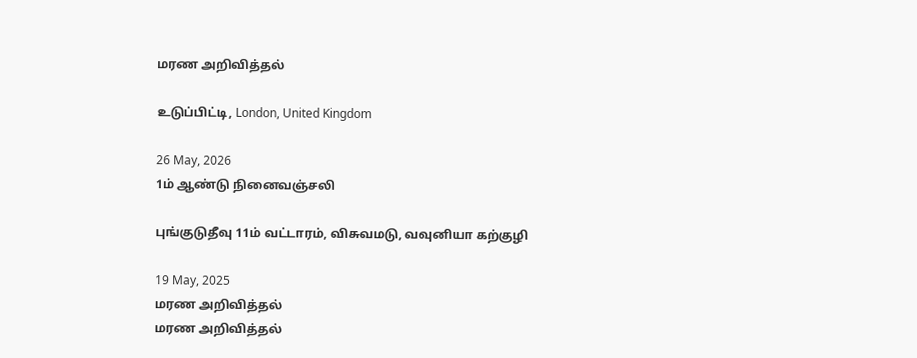மரண அறிவித்தல்

உடுப்பிட்டி, London, United Kingdom

26 May, 2026
1ம் ஆண்டு நினைவஞ்சலி

புங்குடுதீவு 11ம் வட்டாரம், விசுவமடு, வவுனியா கற்குழி

19 May, 2025
மரண அறிவித்தல்
மரண அறிவித்தல்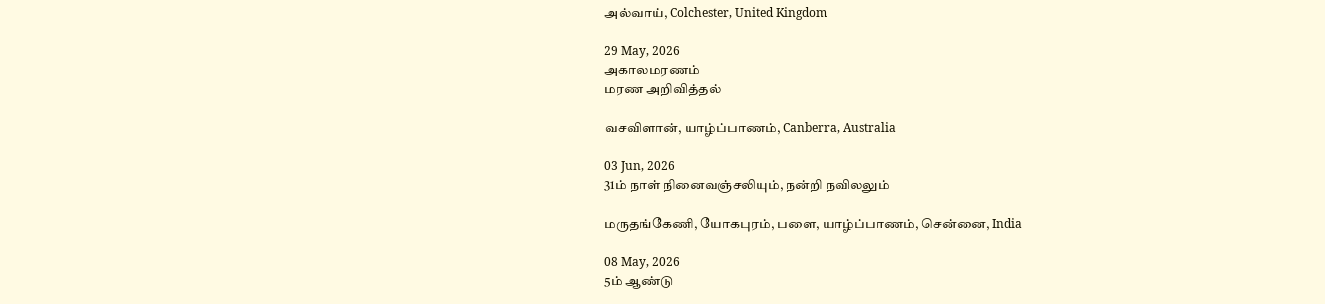அல்வாய், Colchester, United Kingdom

29 May, 2026
அகாலமரணம்
மரண அறிவித்தல்

வசவிளான், யாழ்ப்பாணம், Canberra, Australia

03 Jun, 2026
31ம் நாள் நினைவஞ்சலியும், நன்றி நவிலலும்

மருதங்கேணி, யோகபுரம், பளை, யாழ்ப்பாணம், சென்னை, India

08 May, 2026
5ம் ஆண்டு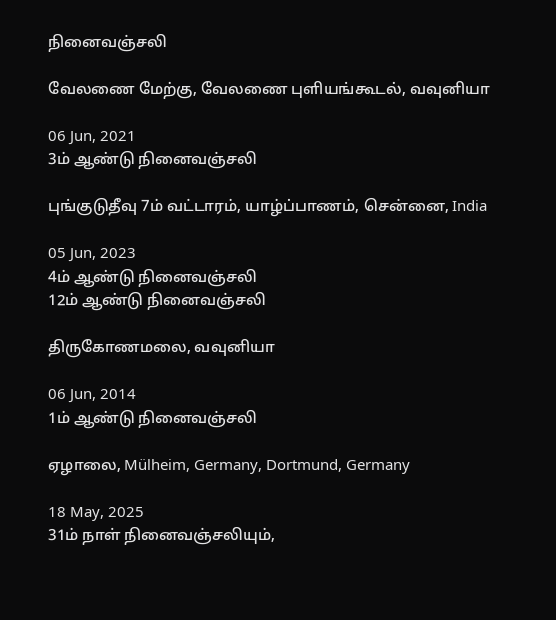நினைவஞ்சலி

வேலணை மேற்கு, வேலணை புளியங்கூடல், வவுனியா

06 Jun, 2021
3ம் ஆண்டு நினைவஞ்சலி

புங்குடுதீவு 7ம் வட்டாரம், யாழ்ப்பாணம், சென்னை, India

05 Jun, 2023
4ம் ஆண்டு நினைவஞ்சலி
12ம் ஆண்டு நினைவஞ்சலி

திருகோணமலை, வவுனியா

06 Jun, 2014
1ம் ஆண்டு நினைவஞ்சலி

ஏழாலை, Mülheim, Germany, Dortmund, Germany

18 May, 2025
31ம் நாள் நினைவஞ்சலியும்,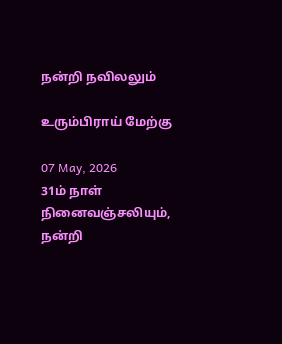நன்றி நவிலலும்

உரும்பிராய் மேற்கு

07 May, 2026
31ம் நாள் நினைவஞ்சலியும், நன்றி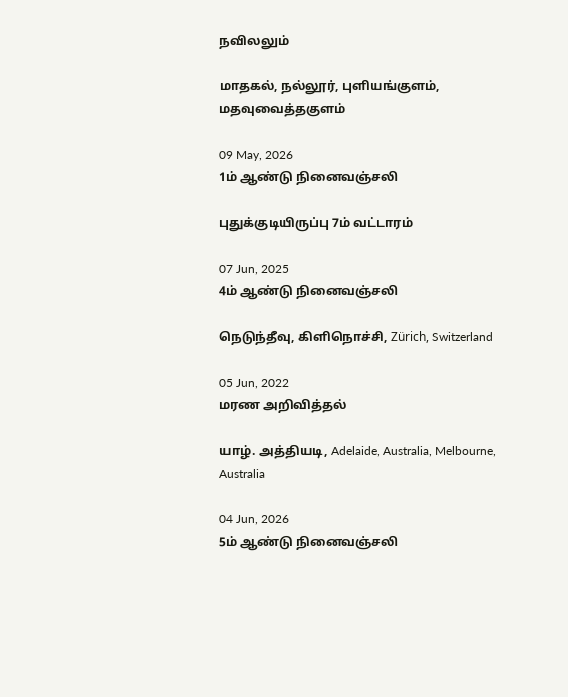நவிலலும்

மாதகல், நல்லூர், புளியங்குளம், மதவுவைத்தகுளம்

09 May, 2026
1ம் ஆண்டு நினைவஞ்சலி

புதுக்குடியிருப்பு 7ம் வட்டாரம்

07 Jun, 2025
4ம் ஆண்டு நினைவஞ்சலி

நெடுந்தீவு, கிளிநொச்சி, Zürich, Switzerland

05 Jun, 2022
மரண அறிவித்தல்

யாழ். அத்தியடி, Adelaide, Australia, Melbourne, Australia

04 Jun, 2026
5ம் ஆண்டு நினைவஞ்சலி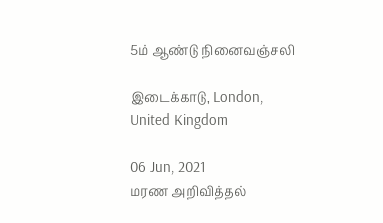5ம் ஆண்டு நினைவஞ்சலி

இடைக்காடு, London, United Kingdom

06 Jun, 2021
மரண அறிவித்தல்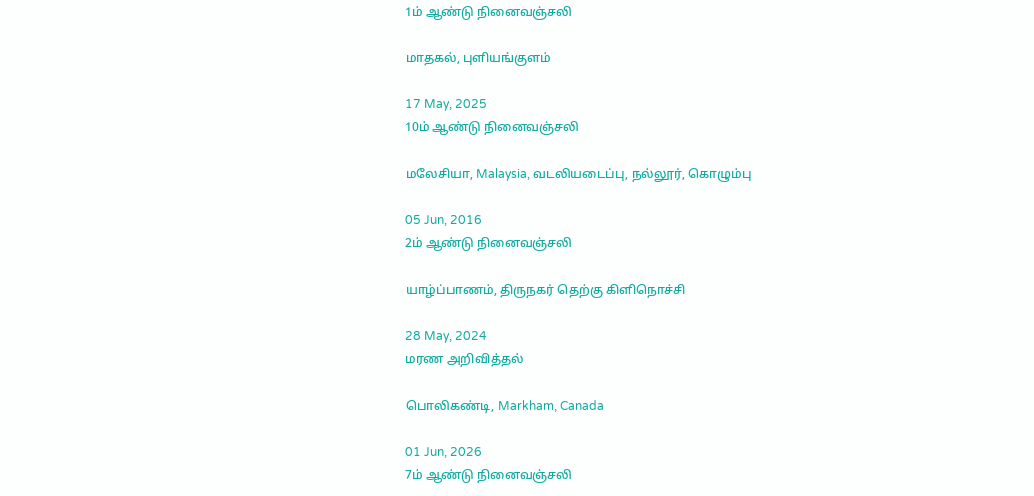1ம் ஆண்டு நினைவஞ்சலி

மாதகல், புளியங்குளம்

17 May, 2025
10ம் ஆண்டு நினைவஞ்சலி

மலேசியா, Malaysia, வடலியடைப்பு, நல்லூர், கொழும்பு

05 Jun, 2016
2ம் ஆண்டு நினைவஞ்சலி

யாழ்ப்பாணம், திருநகர் தெற்கு கிளிநொச்சி

28 May, 2024
மரண அறிவித்தல்

பொலிகண்டி, Markham, Canada

01 Jun, 2026
7ம் ஆண்டு நினைவஞ்சலி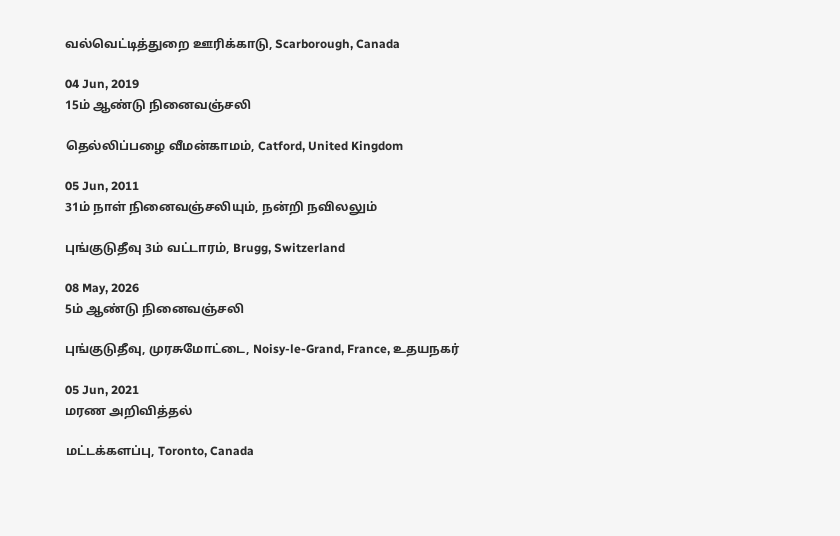வல்வெட்டித்துறை ஊரிக்காடு, Scarborough, Canada

04 Jun, 2019
15ம் ஆண்டு நினைவஞ்சலி

தெல்லிப்பழை வீமன்காமம், Catford, United Kingdom

05 Jun, 2011
31ம் நாள் நினைவஞ்சலியும், நன்றி நவிலலும்

புங்குடுதீவு 3ம் வட்டாரம், Brugg, Switzerland

08 May, 2026
5ம் ஆண்டு நினைவஞ்சலி

புங்குடுதீவு, முரசுமோட்டை, Noisy-le-Grand, France, உதயநகர்

05 Jun, 2021
மரண அறிவித்தல்

மட்டக்களப்பு, Toronto, Canada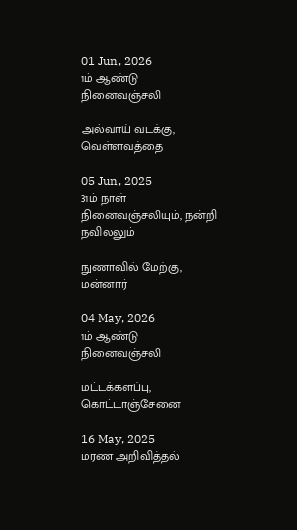01 Jun, 2026
1ம் ஆண்டு நினைவஞ்சலி

அல்வாய் வடக்கு, வெள்ளவத்தை

05 Jun, 2025
31ம் நாள் நினைவஞ்சலியும், நன்றி நவிலலும்

நுணாவில் மேற்கு, மன்னார்

04 May, 2026
1ம் ஆண்டு நினைவஞ்சலி

மட்டக்களப்பு, கொட்டாஞ்சேனை

16 May, 2025
மரண அறிவித்தல்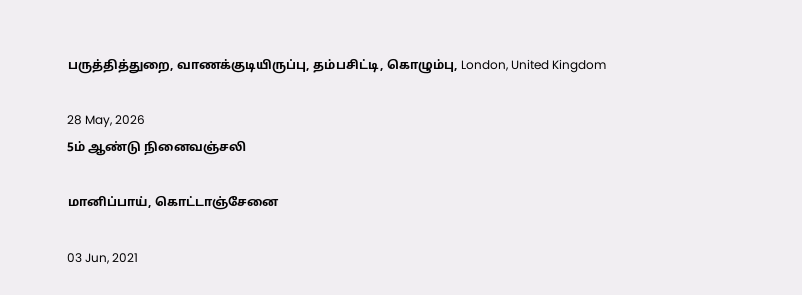பருத்தித்துறை, வாணக்குடியிருப்பு, தம்பசிட்டி, கொழும்பு, London, United Kingdom

28 May, 2026
5ம் ஆண்டு நினைவஞ்சலி

மானிப்பாய், கொட்டாஞ்சேனை

03 Jun, 2021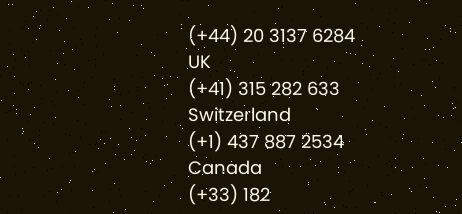(+44) 20 3137 6284
UK
(+41) 315 282 633
Switzerland
(+1) 437 887 2534
Canada
(+33) 182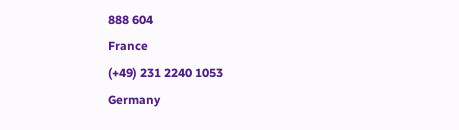888 604
France
(+49) 231 2240 1053
Germany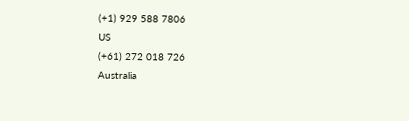(+1) 929 588 7806
US
(+61) 272 018 726
Australia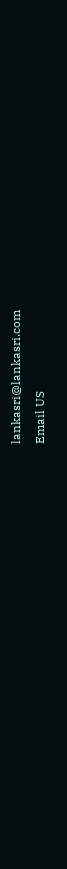lankasri@lankasri.com
Email US